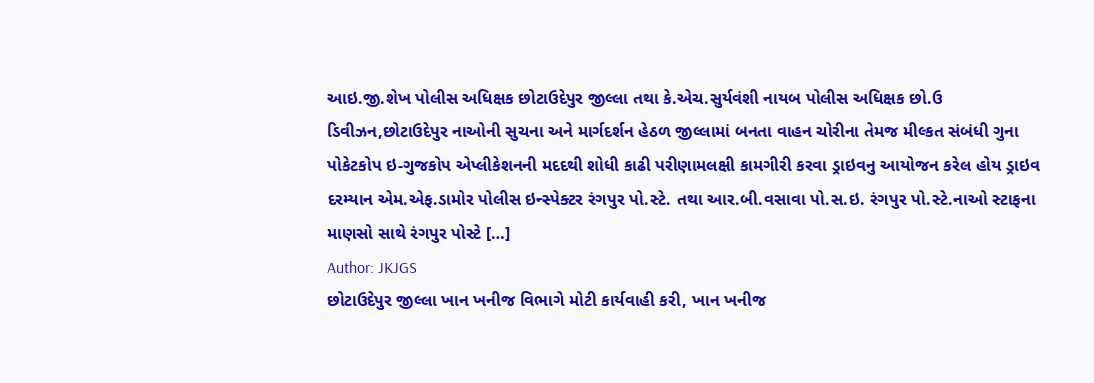આઇ.જી.શેખ પોલીસ અધિક્ષક છોટાઉદેપુર જીલ્લા તથા કે.એચ.સુર્યવંશી નાયબ પોલીસ અધિક્ષક છો.ઉ ડિવીઝન,છોટાઉદેપુર નાઓની સુચના અને માર્ગદર્શન હેઠળ જીલ્લામાં બનતા વાહન ચોરીના તેમજ મીલ્કત સંબંધી ગુના પોકેટકોપ ઇ-ગુજકોપ એપ્લીકેશનની મદદથી શોધી કાઢી પરીણામલક્ષી કામગીરી કરવા ડ્રાઇવનુ આયોજન કરેલ હોય ડ્રાઇવ દરમ્યાન એમ.એફ.ડામોર પોલીસ ઇન્સ્પેક્ટર રંગપુર પો.સ્ટે. તથા આર.બી.વસાવા પો.સ.ઇ. રંગપુર પો.સ્ટે.નાઓ સ્ટાફના માણસો સાથે રંગપુર પોસ્ટે […]
Author: JKJGS
છોટાઉદેપુર જીલ્લા ખાન ખનીજ વિભાગે મોટી કાર્યવાહી કરી, ખાન ખનીજ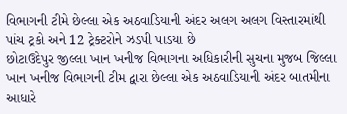વિભાગની ટીમે છેલ્લા એક અઠવાડિયાની અંદર અલગ અલગ વિસ્તારમાંથી પાંચ ટ્રકો અને 12 ટ્રેક્ટરોને ઝડપી પાડયા છે
છોટાઉદેપુર જીલ્લા ખાન ખનીજ વિભાગના અધિકારીની સુચના મુજબ જિલ્લા ખાન ખનીજ વિભાગની ટીમ દ્વારા છેલ્લા એક અઠવાડિયાની અંદર બાતમીના આધારે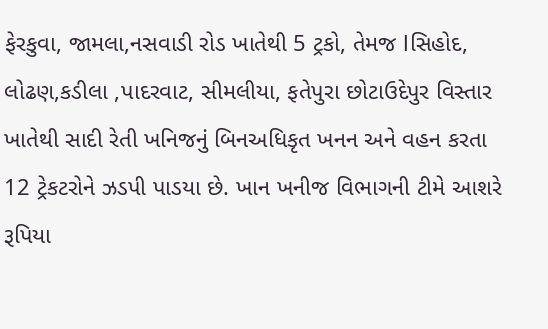ફેરકુવા, જામલા,નસવાડી રોડ ખાતેથી 5 ટ્રકો, તેમજ lસિહોદ, લોઢણ,કડીલા ,પાદરવાટ, સીમલીયા, ફતેપુરા છોટાઉદેપુર વિસ્તાર ખાતેથી સાદી રેતી ખનિજનું બિનઅધિકૃત ખનન અને વહન કરતા 12 ટ્રેકટરોને ઝડપી પાડયા છે. ખાન ખનીજ વિભાગની ટીમે આશરે રૂપિયા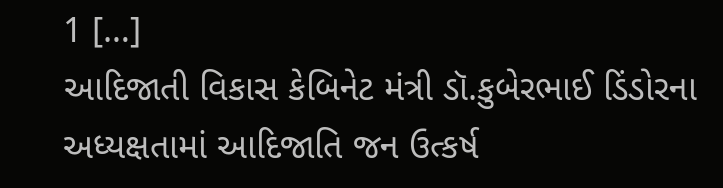1 […]
આદિજાતી વિકાસ કેબિનેટ મંત્રી ડૉ.કુબેરભાઈ ડિંડોરના અધ્યક્ષતામાં આદિજાતિ જન ઉત્કર્ષ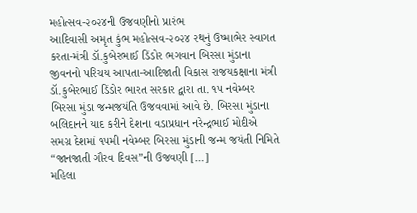મહોત્સવ-૨૦૨૪ની ઉજવણીનો પ્રારંભ
આદિવાસી અમૃત કુંભ મહોત્સવ-૨૦૨૪ રથનું ઉષ્માભેર સ્વાગત કરતા-મંત્રી ડૉ.કુબેરભાઈ ડિંડોર ભગવાન બિરસા મુંડાના જીવનનો પરિચય આપતા-આદિજાતી વિકાસ રાજયકક્ષાના મંત્રી ડૉ.કુબેરભાઈ ડિંડોર ભારત સરકાર દ્વારા તા. ૧૫ નવેમ્બર બિરસા મુંડા જન્મજયંતિ ઉજવવામાં આવે છે. બિરસા મુંડાના બલિદાનને યાદ કરીને દેશના વડાપ્રધાન નરેન્દ્રભાઈ મોદીએ સમગ્ર દેશમાં ૧૫મી નવેમ્બર બિરસા મુંડાની જન્મ જયંતી નિમિતે “જાનજાતી ગૌરવ દિવસ”ની ઉજવણી […]
મહિલા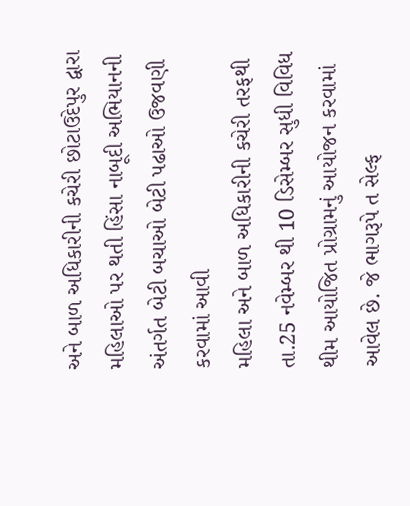અને બાળ અધિકારીની કચેરી છોટાઉદેપુર દ્વારા મહિલાઓ પર થતી હિંસા નાબૂદી અભિયાનની અંતર્ગત બેટી બચાઓ બેટી પઢાઓ ઉજવણી કરવામાં આવી
મહિલા અને બાળ અધિકારીની કચેરી તરફથી તા.25 નવેમ્બર થી 10 ડિસેમ્બર સુધી વિવિધ થીમ આયોજિત પ્રોગ્રામનું આયોજન કરવામાં આવેલ છે. જે ભાગરૂપે ત સેલ્ફ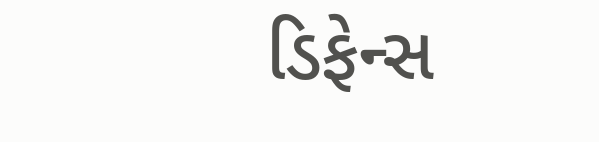ડિફેન્સ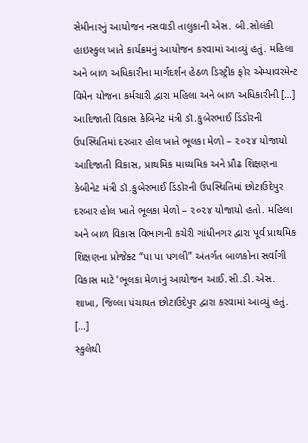સેમીનારનું આયોજન નસવાડી તાલુકાની એસ. બી.સોલંકી હાઇસ્કુલ ખાતે કાર્યક્રમનું આયોજન કરવામાં આવ્યું હતું. મહિલા અને બાળ અધિકારીના માર્ગદર્શન હેઠળ ડિસ્ટ્રીક ફોર એમ્પાવરમેન્ટ વિમેન યોજના કર્મચારી દ્વારા મહિલા અને બાળ અધિકારીની […]
આદિજાતી વિકાસ કેબિનેટ મંત્રી ડૉ.કુબેરભાઈ ડિંડોરની ઉપસ્થિતિમાં દરબાર હોલ ખાતે ભૂલકા મેળો – ૨૦૨૪ યોજાયો
આદિજાતી વિકાસ, પ્રાથમિક માધ્યમિક અને પ્રૌઢ શિક્ષણના કેબીનેટ મંત્રી ડૉ.કુબેરભાઈ ડિંડોરની ઉપસ્થિતિમાં છોટાઉદેપુર દરબાર હોલ ખાતે ભૂલકા મેળો – ૨૦૨૪ યોજાયો હતો. મહિલા અને બાળ વિકાસ વિભાગની કચેરી ગાંધીનગર દ્વારા પૂર્વ પ્રાથમિક શિક્ષણના પ્રોજેક્ટ “પા પા પગલી” અંતર્ગત બાળકોના સર્વાંગી વિકાસ માટે ‘ભૂલકા મેળાનું આયોજન આઈ.સી.ડી.એસ. શાખા, જિલ્લા પંચાયત છોટાઉદેપુર દ્વારા કરવામાં આવ્યું હતું. […]
સ્કુલેથી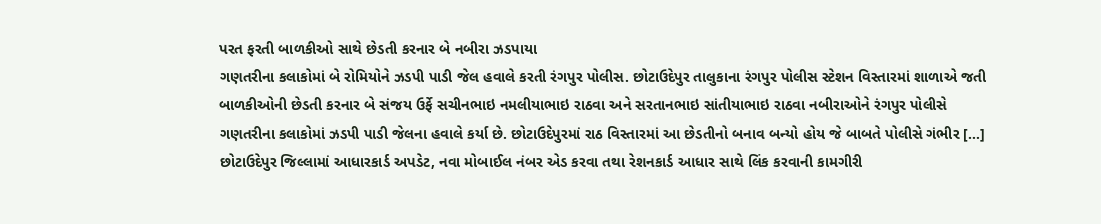પરત ફરતી બાળકીઓ સાથે છેડતી કરનાર બે નબીરા ઝડપાયા
ગણતરીના કલાકોમાં બે રોમિયોને ઝડપી પાડી જેલ હવાલે કરતી રંગપુર પોલીસ. છોટાઉદેપુર તાલુકાના રંગપુર પોલીસ સ્ટેશન વિસ્તારમાં શાળાએ જતી બાળકીઓની છેડતી કરનાર બે સંજય ઉર્ફે સચીનભાઇ નમલીયાભાઇ રાઠવા અને સરતાનભાઇ સાંતીયાભાઇ રાઠવા નબીરાઓને રંગપુર પોલીસે ગણતરીના કલાકોમાં ઝડપી પાડી જેલના હવાલે કર્યા છે. છોટાઉદેપુરમાં રાઠ વિસ્તારમાં આ છેડતીનો બનાવ બન્યો હોય જે બાબતે પોલીસે ગંભીર […]
છોટાઉદેપુર જિલ્લામાં આધારકાર્ડ અપડેટ, નવા મોબાઈલ નંબર એડ કરવા તથા રેશનકાર્ડ આધાર સાથે લિંક કરવાની કામગીરી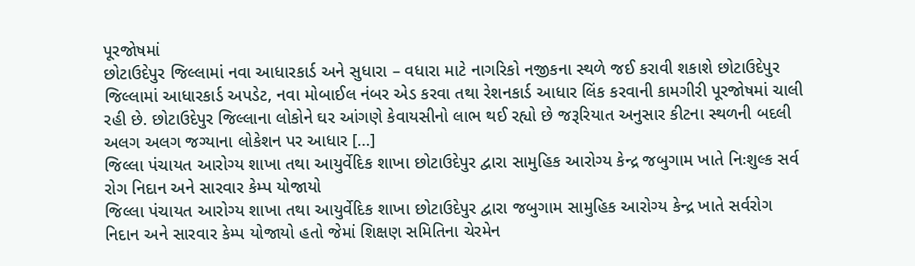પૂરજોષમાં
છોટાઉદેપુર જિલ્લામાં નવા આધારકાર્ડ અને સુધારા – વધારા માટે નાગરિકો નજીકના સ્થળે જઈ કરાવી શકાશે છોટાઉદેપુર જિલ્લામાં આધારકાર્ડ અપડેટ, નવા મોબાઈલ નંબર એડ કરવા તથા રેશનકાર્ડ આધાર લિંક કરવાની કામગીરી પૂરજોષમાં ચાલી રહી છે. છોટાઉદેપુર જિલ્લાના લોકોને ઘર આંગણે કેવાયસીનો લાભ થઈ રહ્યો છે જરૂરિયાત અનુસાર કીટના સ્થળની બદલી અલગ અલગ જગ્યાના લોકેશન પર આધાર […]
જિલ્લા પંચાયત આરોગ્ય શાખા તથા આયુર્વેદિક શાખા છોટાઉદેપુર દ્વારા સામુહિક આરોગ્ય કેન્દ્ર જબુગામ ખાતે નિઃશુલ્ક સર્વ રોગ નિદાન અને સારવાર કેમ્પ યોજાયો
જિલ્લા પંચાયત આરોગ્ય શાખા તથા આયુર્વેદિક શાખા છોટાઉદેપુર દ્વારા જબુગામ સામુહિક આરોગ્ય કેન્દ્ર ખાતે સર્વરોગ નિદાન અને સારવાર કેમ્પ યોજાયો હતો જેમાં શિક્ષણ સમિતિના ચેરમેન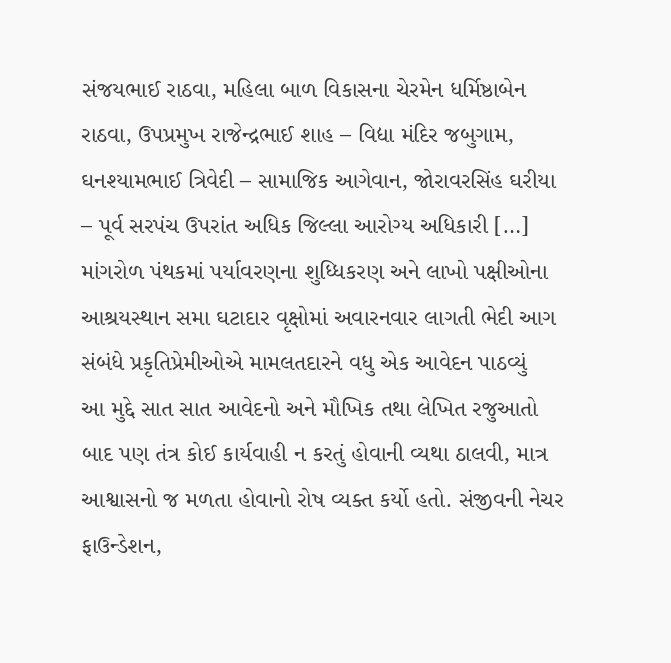સંજયભાઈ રાઠવા, મહિલા બાળ વિકાસના ચેરમેન ધર્મિષ્ઠાબેન રાઠવા, ઉપપ્રમુખ રાજેન્દ્રભાઈ શાહ – વિદ્યા મંદિર જબુગામ, ઘનશ્યામભાઈ ત્રિવેદી – સામાજિક આગેવાન, જોરાવરસિંહ ઘરીયા – પૂર્વ સરપંચ ઉપરાંત અધિક જિલ્લા આરોગ્ય અધિકારી […]
માંગરોળ પંથકમાં પર્યાવરણના શુધ્ધિકરણ અને લાખો પક્ષીઓના આશ્રયસ્થાન સમા ઘટાદાર વૃક્ષોમાં અવારનવાર લાગતી ભેદી આગ સંબંધે પ્રકૃતિપ્રેમીઓએ મામલતદારને વધુ એક આવેદન પાઠવ્યું
આ મુદ્દે સાત સાત આવેદનો અને મૌખિક તથા લેખિત રજુઆતો બાદ પણ તંત્ર કોઈ કાર્યવાહી ન કરતું હોવાની વ્યથા ઠાલવી, માત્ર આશ્વાસનો જ મળતા હોવાનો રોષ વ્યક્ત કર્યો હતો. સંજીવની નેચર ફાઉન્ડેશન,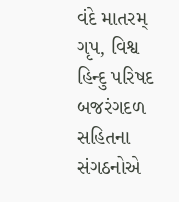વંદે માતરમ્ ગૃપ, વિશ્વ હિન્દુ પરિષદ બજરંગદળ સહિતના સંગઠનોએ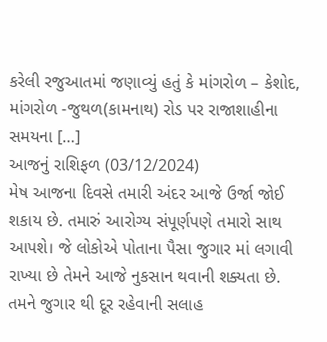કરેલી રજુઆતમાં જણાવ્યું હતું કે માંગરોળ – કેશોદ, માંગરોળ -જુથળ(કામનાથ) રોડ પર રાજાશાહીના સમયના […]
આજનું રાશિફળ (03/12/2024)
મેષ આજના દિવસે તમારી અંદર આજે ઉર્જા જોઈ શકાય છે. તમારું આરોગ્ય સંપૂર્ણપણે તમારો સાથ આપશે। જે લોકોએ પોતાના પૈસા જુગાર માં લગાવી રાખ્યા છે તેમને આજે નુકસાન થવાની શક્યતા છે. તમને જુગાર થી દૂર રહેવાની સલાહ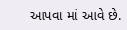આપવા માં આવે છે.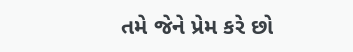તમે જેને પ્રેમ કરે છો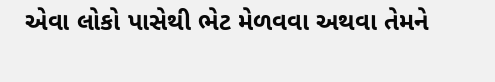એવા લોકો પાસેથી ભેટ મેળવવા અથવા તેમને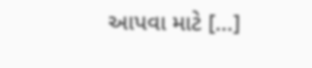આપવા માટે […]